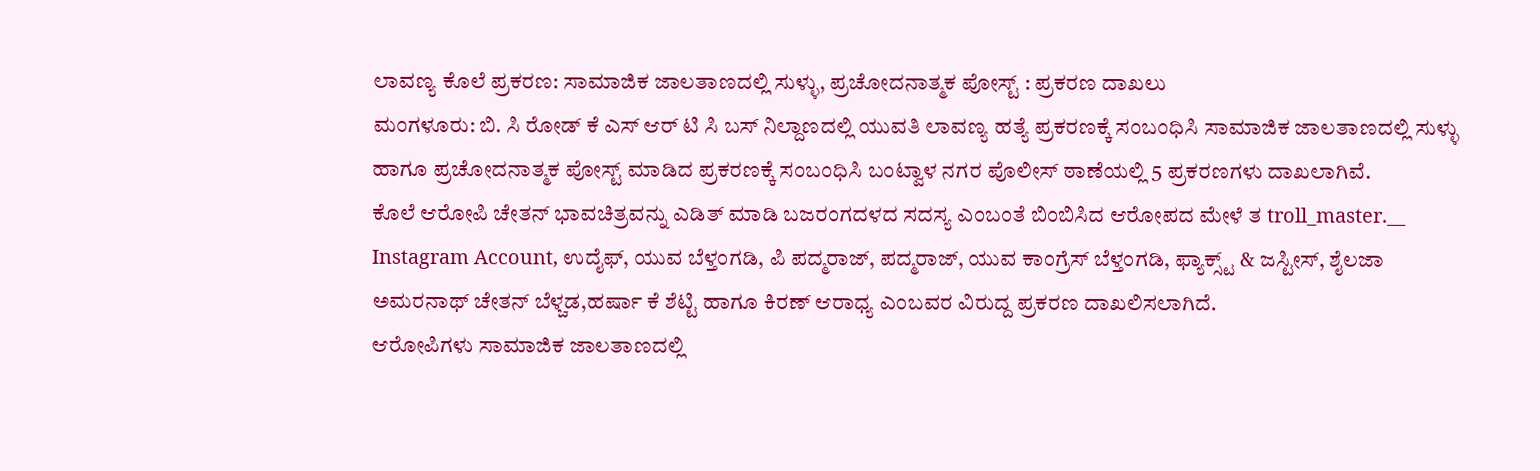ಲಾವಣ್ಯ ಕೊಲೆ ಪ್ರಕರಣ: ಸಾಮಾಜಿಕ ಜಾಲತಾಣದಲ್ಲಿ ಸುಳ್ಳು, ಪ್ರಚೋದನಾತ್ಮಕ ಪೋಸ್ಟ್ : ಪ್ರಕರಣ ದಾಖಲು
ಮಂಗಳೂರು: ಬಿ. ಸಿ ರೋಡ್ ಕೆ ಎಸ್ ಆರ್ ಟಿ ಸಿ ಬಸ್ ನಿಲ್ದಾಣದಲ್ಲಿ ಯುವತಿ ಲಾವಣ್ಯ ಹತ್ಯೆ ಪ್ರಕರಣಕ್ಕೆ ಸಂಬಂಧಿಸಿ ಸಾಮಾಜಿಕ ಜಾಲತಾಣದಲ್ಲಿ ಸುಳ್ಳು ಹಾಗೂ ಪ್ರಚೋದನಾತ್ಮಕ ಪೋಸ್ಟ್ ಮಾಡಿದ ಪ್ರಕರಣಕ್ಕೆ ಸಂಬಂಧಿಸಿ ಬಂಟ್ವಾಳ ನಗರ ಪೊಲೀಸ್ ಠಾಣೆಯಲ್ಲಿ 5 ಪ್ರಕರಣಗಳು ದಾಖಲಾಗಿವೆ.
ಕೊಲೆ ಆರೋಪಿ ಚೇತನ್ ಭಾವಚಿತ್ರವನ್ನು ಎಡಿತ್ ಮಾಡಿ ಬಜರಂಗದಳದ ಸದಸ್ಯ ಎಂಬಂತೆ ಬಿಂಬಿಸಿದ ಆರೋಪದ ಮೇಳೆ ತ troll_master.__ Instagram Account, ಉದೈಫ್, ಯುವ ಬೆಳ್ತಂಗಡಿ, ಪಿ ಪದ್ಮರಾಜ್, ಪದ್ಮರಾಜ್, ಯುವ ಕಾಂಗ್ರೆಸ್ ಬೆಳ್ತಂಗಡಿ, ಫ್ಯಾಕ್ಸ್ಟ್ & ಜಸ್ಟೀಸ್, ಶೈಲಜಾ ಅಮರನಾಥ್ ಚೇತನ್ ಬೆಳ್ಚಡ,ಹರ್ಷಾ ಕೆ ಶೆಟ್ಟಿ ಹಾಗೂ ಕಿರಣ್ ಆರಾಧ್ಯ ಎಂಬವರ ವಿರುದ್ದ ಪ್ರಕರಣ ದಾಖಲಿಸಲಾಗಿದೆ.
ಆರೋಪಿಗಳು ಸಾಮಾಜಿಕ ಜಾಲತಾಣದಲ್ಲಿ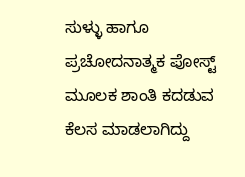ಸುಳ್ಳು ಹಾಗೂ ಪ್ರಚೋದನಾತ್ಮಕ ಪೋಸ್ಟ್ ಮೂಲಕ ಶಾಂತಿ ಕದಡುವ ಕೆಲಸ ಮಾಡಲಾಗಿದ್ದು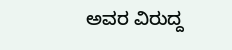ಅವರ ವಿರುದ್ದ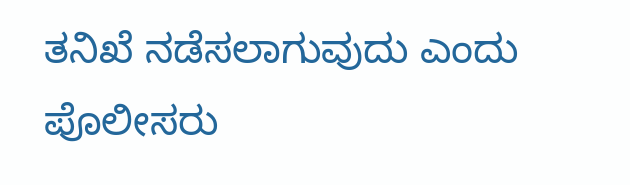ತನಿಖೆ ನಡೆಸಲಾಗುವುದು ಎಂದು ಪೊಲೀಸರು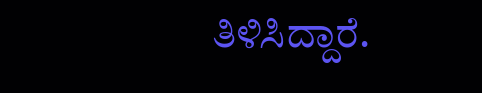ತಿಳಿಸಿದ್ದಾರೆ.